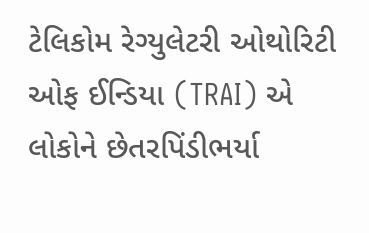ટેલિકોમ રેગ્યુલેટરી ઓથોરિટી ઓફ ઈન્ડિયા (TRAI) એ લોકોને છેતરપિંડીભર્યા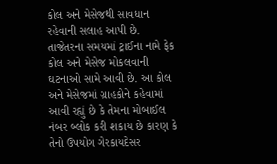કોલ અને મેસેજથી સાવધાન રહેવાની સલાહ આપી છે. તાજેતરના સમયમાં ટ્રાઈના નામે ફેક કોલ અને મેસેજ મોકલવાની ઘટનાઓ સામે આવી છે. આ કોલ અને મેસેજમાં ગ્રાહકોને કહેવામાં આવી રહ્યું છે કે તેમના મોબાઈલ નંબર બ્લોક કરી શકાય છે કારણ કે તેનો ઉપયોગ ગેરકાયદેસર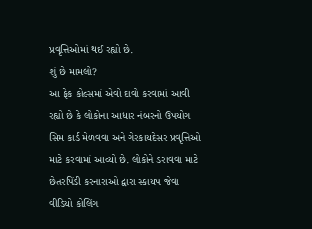પ્રવૃત્તિઓમાં થઈ રહ્યો છે.
શું છે મામલો?
આ ફેક કોલ્સમાં એવો દાવો કરવામાં આવી રહ્યો છે કે લોકોના આધાર નંબરનો ઉપયોગ સિમ કાર્ડ મેળવવા અને ગેરકાયદેસર પ્રવૃત્તિઓ માટે કરવામાં આવ્યો છે. લોકોને ડરાવવા માટે છેતરપિંડી કરનારાઓ દ્વારા સ્કાયપ જેવા વીડિયો કોલિંગ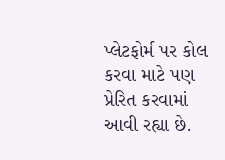પ્લેટફોર્મ પર કોલ કરવા માટે પણ પ્રેરિત કરવામાં આવી રહ્યા છે.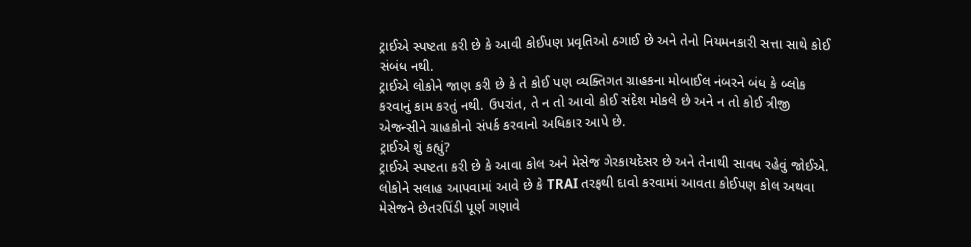ટ્રાઈએ સ્પષ્ટતા કરી છે કે આવી કોઈપણ પ્રવૃતિઓ ઠગાઈ છે અને તેનો નિયમનકારી સત્તા સાથે કોઈ સંબંધ નથી.
ટ્રાઈએ લોકોને જાણ કરી છે કે તે કોઈ પણ વ્યક્તિગત ગ્રાહકના મોબાઈલ નંબરને બંધ કે બ્લોક કરવાનું કામ કરતું નથી. ઉપરાંત, તે ન તો આવો કોઈ સંદેશ મોકલે છે અને ન તો કોઈ ત્રીજી એજન્સીને ગ્રાહકોનો સંપર્ક કરવાનો અધિકાર આપે છે.
ટ્રાઈએ શું કહ્યું?
ટ્રાઈએ સ્પષ્ટતા કરી છે કે આવા કોલ અને મેસેજ ગેરકાયદેસર છે અને તેનાથી સાવધ રહેવું જોઈએ. લોકોને સલાહ આપવામાં આવે છે કે TRAI તરફથી દાવો કરવામાં આવતા કોઈપણ કોલ અથવા મેસેજને છેતરપિંડી પૂર્ણ ગણાવે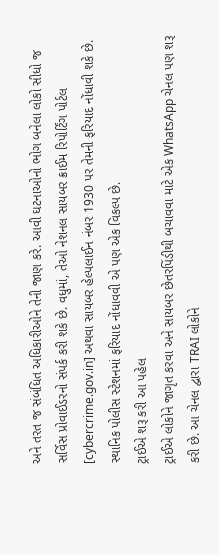અને તરત જ સંબંધિત અધિકારીઓને તેની જાણ કરે. આવી ઘટનાઓનો ભોગ બનેલા લોકો સીધો જ સર્વિસ પ્રોવાઈડરનો સંપર્ક કરી શકે છે. વધુમાં, તેઓ નેશનલ સાયબર ક્રાઈમ રિપોર્ટિંગ પોર્ટલ [cybercrime.gov.in] અથવા સાયબર હેલ્પલાઈન નંબર 1930 પર તેમની ફરિયાદ નોંધાવી શકે છે. સ્થાનિક પોલીસ સ્ટેશનમાં ફરિયાદ નોંધાવવી એ પણ એક વિકલ્પ છે.
ટ્રાઈએ શરૂ કરી આ પહેલ
ટ્રાઈએ લોકોને જાગૃત કરવા અને સાયબર છેતરપિંડીથી બચાવવા માટે એક WhatsApp ચેનલ પણ શરૂ કરી છે. આ ચેનલ દ્વારા TRAI લોકોને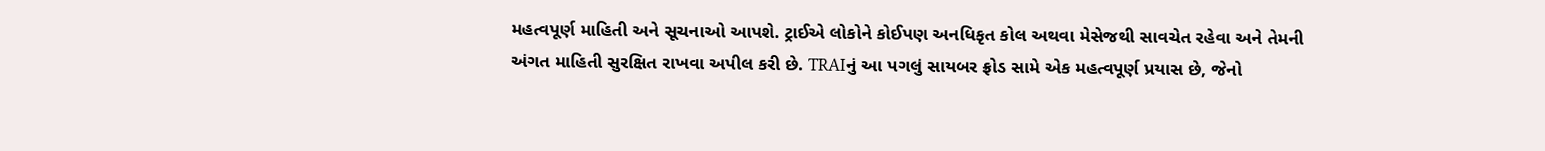મહત્વપૂર્ણ માહિતી અને સૂચનાઓ આપશે. ટ્રાઈએ લોકોને કોઈપણ અનધિકૃત કોલ અથવા મેસેજથી સાવચેત રહેવા અને તેમની અંગત માહિતી સુરક્ષિત રાખવા અપીલ કરી છે. TRAIનું આ પગલું સાયબર ફ્રોડ સામે એક મહત્વપૂર્ણ પ્રયાસ છે, જેનો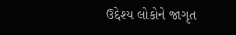ઉદ્દેશ્ય લોકોને જાગૃત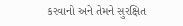કરવાનો અને તેમને સુરક્ષિત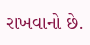રાખવાનો છે.